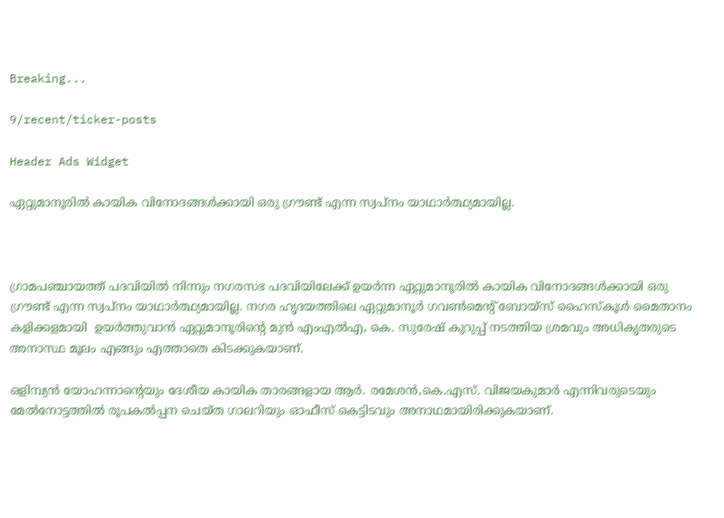Breaking...

9/recent/ticker-posts

Header Ads Widget

ഏറ്റുമാനൂരില്‍ കായിക വിനോദങ്ങള്‍ക്കായി ഒരു ഗ്രൗണ്ട് എന്ന സ്വപ്നം യാഥാര്‍ത്ഥ്യമായില്ല.



ഗ്രാമപഞ്ചായത്ത് പദവിയില്‍ നിന്നും നഗരസഭ പദവിയിലേക്ക് ഉയര്‍ന്ന ഏറ്റുമാനൂരില്‍ കായിക വിനോദങ്ങള്‍ക്കായി ഒരു ഗ്രൗണ്ട് എന്ന സ്വപ്നം യാഥാര്‍ത്ഥ്യമായില്ല. നഗര ഹൃദയത്തിലെ ഏറ്റുമാനൂര്‍ ഗവണ്‍മെന്റ് ബോയ്‌സ് ഹൈസ്‌കൂള്‍ മൈതാനം കളിക്കളമായി  ഉയര്‍ത്തുവാന്‍ ഏറ്റുമാനൂരിന്റെ മുന്‍ എംഎല്‍എ, കെ. സുരേഷ് കുറുപ്പ് നടത്തിയ ശ്രമവും അധികൃതരുടെ അനാസ്ഥ മൂലം എങ്ങും എത്താതെ കിടക്കുകയാണ്.

ഒളിമ്പ്യന്‍ യോഹന്നാന്റെയും ദേശീയ കായിക താരങ്ങളായ ആര്‍. രമേശന്‍,കെ.എസ്. വിജയകുമാര്‍ എന്നിവരുടെയും മേല്‍നോട്ടത്തില്‍ രൂപകല്‍പ്പന ചെയ്ത ഗാലറിയും ഓഫീസ് കെട്ടിടവും അനാഥമായിരിക്കുകയാണ്.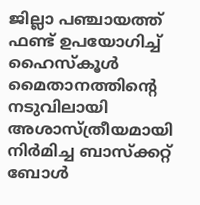ജില്ലാ പഞ്ചായത്ത് ഫണ്ട് ഉപയോഗിച്ച് ഹൈസ്‌കൂള്‍ മൈതാനത്തിന്റെ  നടുവിലായി അശാസ്ത്രീയമായി നിര്‍മിച്ച ബാസ്‌ക്കറ്റ് ബോള്‍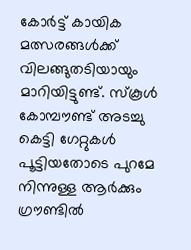കോര്‍ട്ട് കായിക മത്സരങ്ങള്‍ക്ക് വിലങ്ങുതടിയായും മാറിയിട്ടുണ്ട്. സ്‌കൂള്‍ കോമ്പൗണ്ട് അടച്ചു കെട്ടി ഗേറ്റുകള്‍ പൂട്ടിയതോടെ പുറമേ നിന്നുള്ള ആര്‍ക്കും ഗ്രൗണ്ടില്‍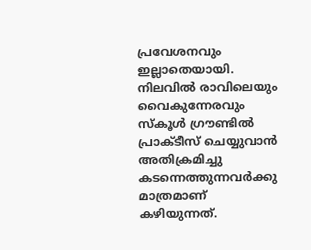പ്രവേശനവും ഇല്ലാതെയായി. നിലവില്‍ രാവിലെയും വൈകുന്നേരവും സ്‌കൂള്‍ ഗ്രൗണ്ടില്‍ പ്രാക്ടീസ് ചെയ്യുവാന്‍ അതിക്രമിച്ചു കടന്നെത്തുന്നവര്‍ക്കു മാത്രമാണ് കഴിയുന്നത്.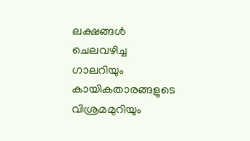ലക്ഷങ്ങള്‍ ചെലവഴിച്ച ഗാലറിയും കായികതാരങ്ങളുടെ വിശ്രമമുറിയും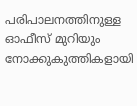പരിപാലനത്തിനുള്ള ഓഫീസ് മുറിയും നോക്കുകുത്തികളായി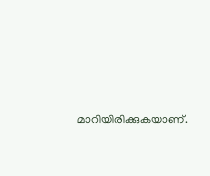മാറിയിരിക്കുകയാണ്.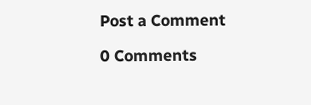Post a Comment

0 Comments